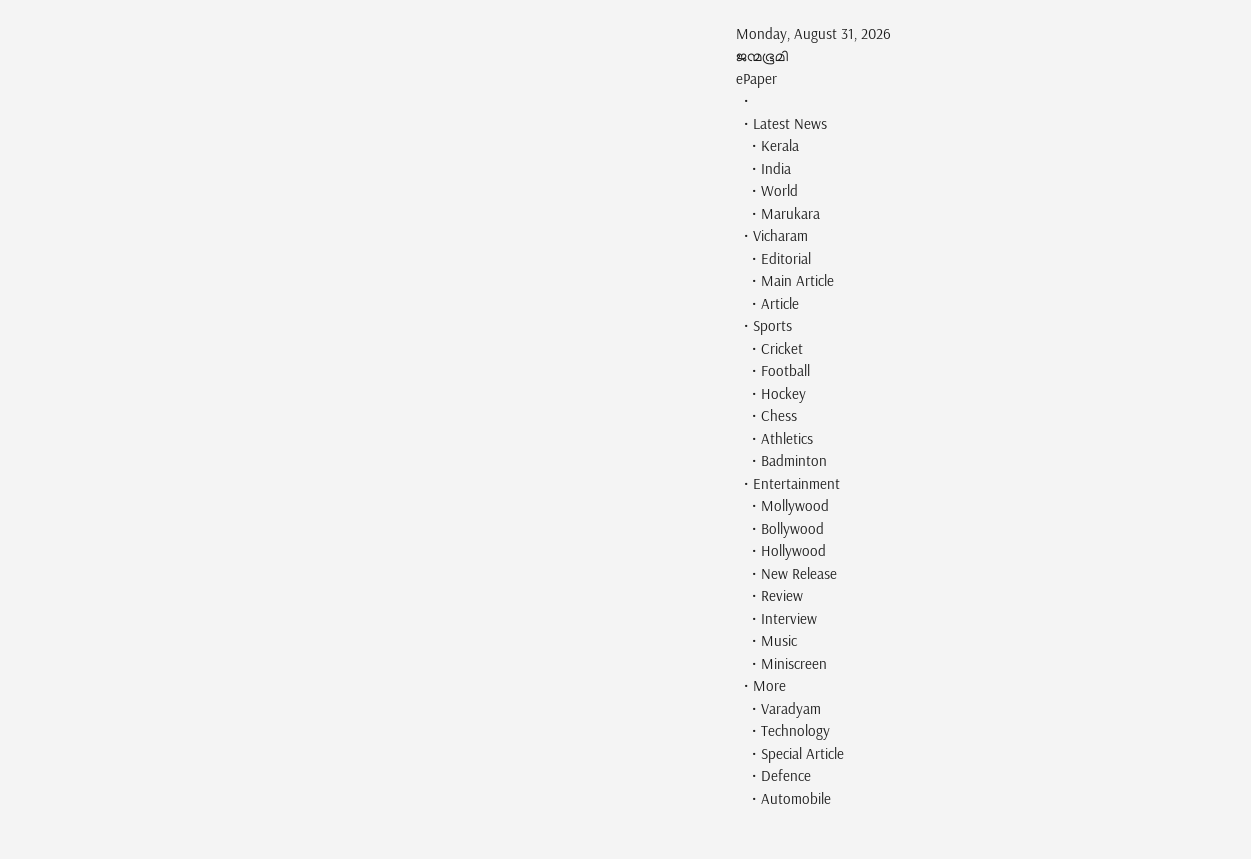Monday, August 31, 2026
ജന്മഭൂമി
ePaper
  •
  • Latest News
    • Kerala
    • India
    • World
    • Marukara
  • Vicharam
    • Editorial
    • Main Article
    • Article
  • Sports
    • Cricket
    • Football
    • Hockey
    • Chess
    • Athletics
    • Badminton
  • Entertainment
    • Mollywood
    • Bollywood
    • Hollywood
    • New Release
    • Review
    • Interview
    • Music
    • Miniscreen
  • More
    • Varadyam
    • Technology
    • Special Article
    • Defence
    • Automobile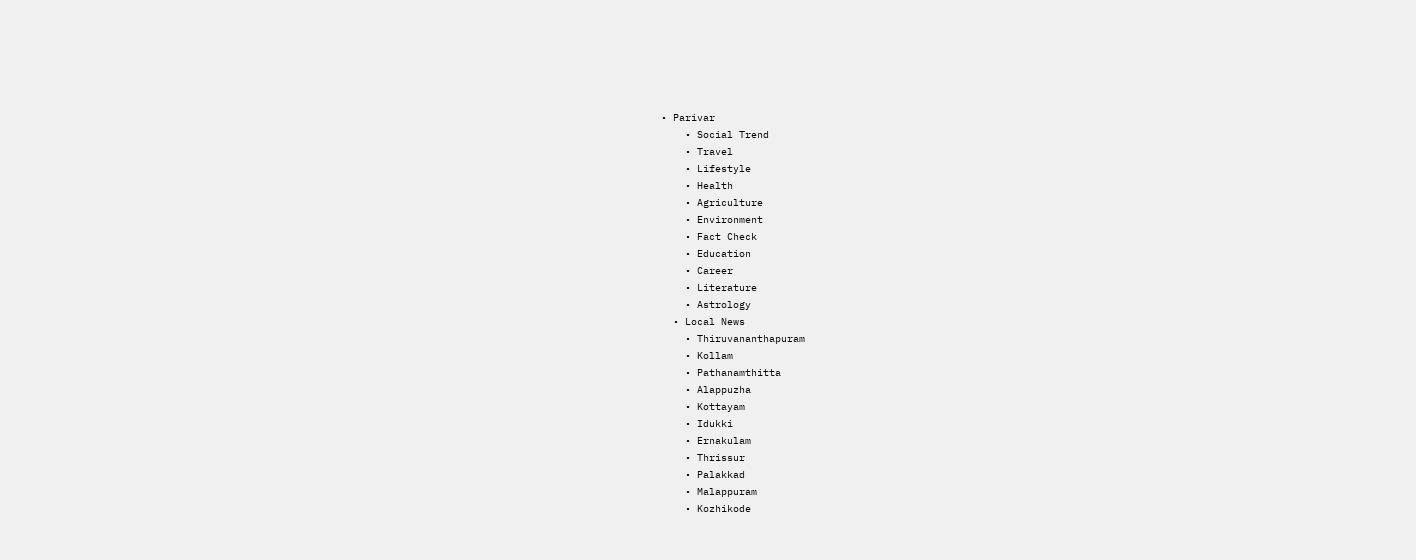• Parivar
    • Social Trend
    • Travel
    • Lifestyle
    • Health
    • Agriculture
    • Environment
    • Fact Check
    • Education
    • Career
    • Literature
    • Astrology
  • Local News
    • Thiruvananthapuram
    • Kollam
    • Pathanamthitta
    • Alappuzha
    • Kottayam
    • Idukki
    • Ernakulam
    • Thrissur
    • Palakkad
    • Malappuram
    • Kozhikode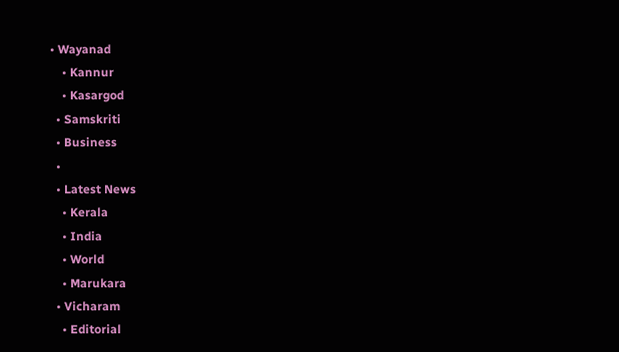• Wayanad
    • Kannur
    • Kasargod
  • Samskriti
  • Business
  •
  • Latest News
    • Kerala
    • India
    • World
    • Marukara
  • Vicharam
    • Editorial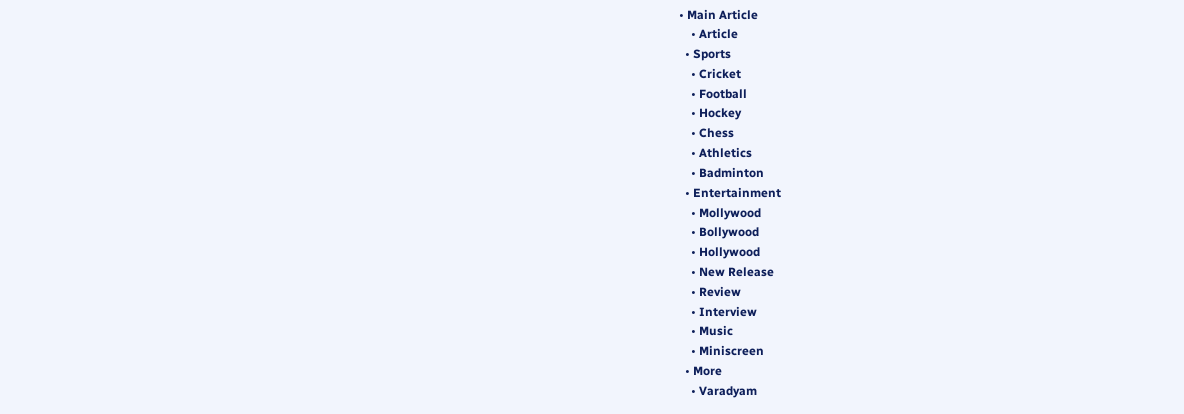• Main Article
    • Article
  • Sports
    • Cricket
    • Football
    • Hockey
    • Chess
    • Athletics
    • Badminton
  • Entertainment
    • Mollywood
    • Bollywood
    • Hollywood
    • New Release
    • Review
    • Interview
    • Music
    • Miniscreen
  • More
    • Varadyam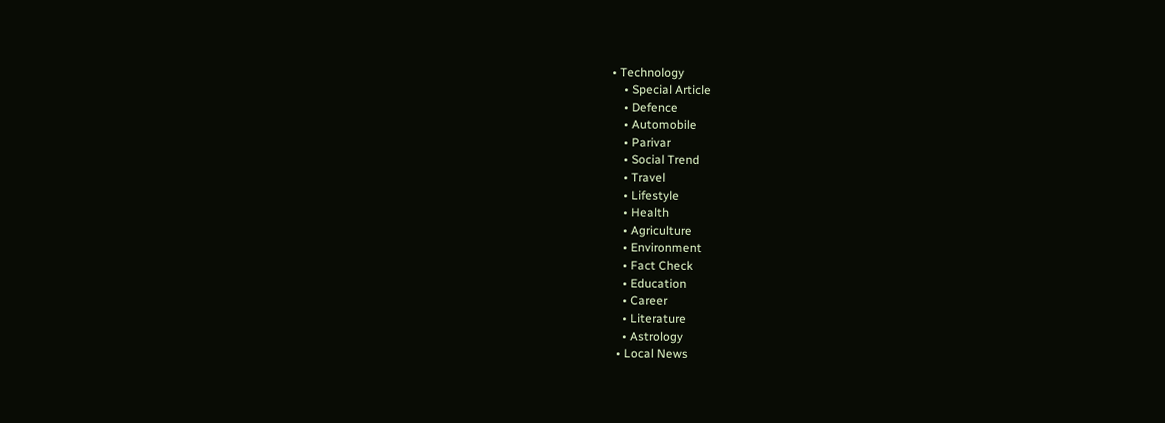• Technology
    • Special Article
    • Defence
    • Automobile
    • Parivar
    • Social Trend
    • Travel
    • Lifestyle
    • Health
    • Agriculture
    • Environment
    • Fact Check
    • Education
    • Career
    • Literature
    • Astrology
  • Local News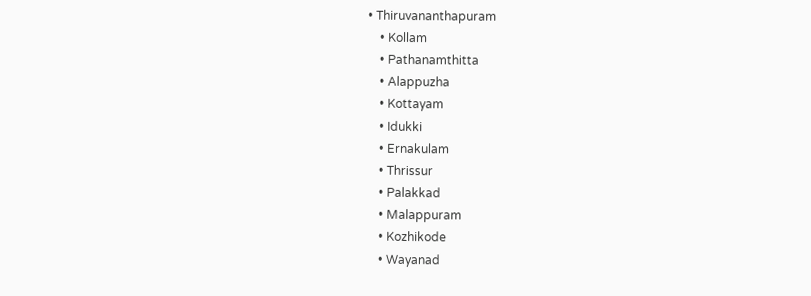• Thiruvananthapuram
    • Kollam
    • Pathanamthitta
    • Alappuzha
    • Kottayam
    • Idukki
    • Ernakulam
    • Thrissur
    • Palakkad
    • Malappuram
    • Kozhikode
    • Wayanad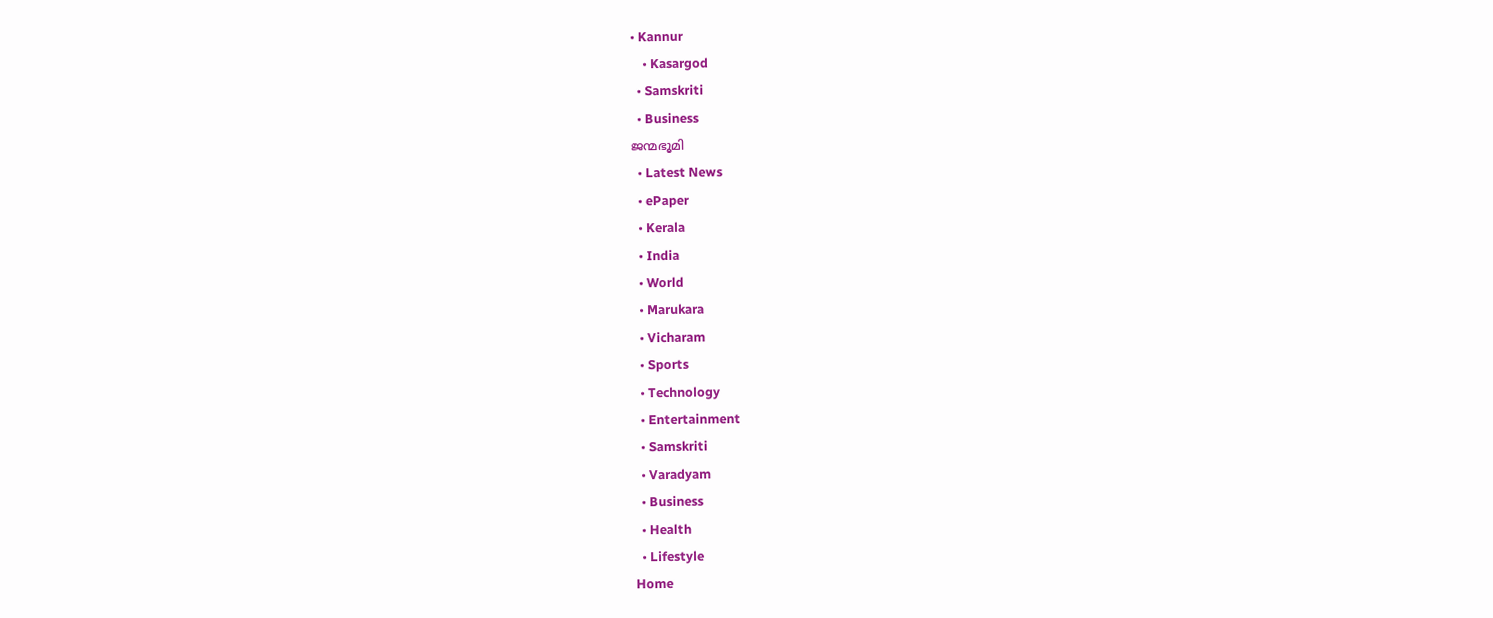• Kannur
    • Kasargod
  • Samskriti
  • Business
ജന്മഭൂമി
  • Latest News
  • ePaper
  • Kerala
  • India
  • World
  • Marukara
  • Vicharam
  • Sports
  • Technology
  • Entertainment
  • Samskriti
  • Varadyam
  • Business
  • Health
  • Lifestyle
Home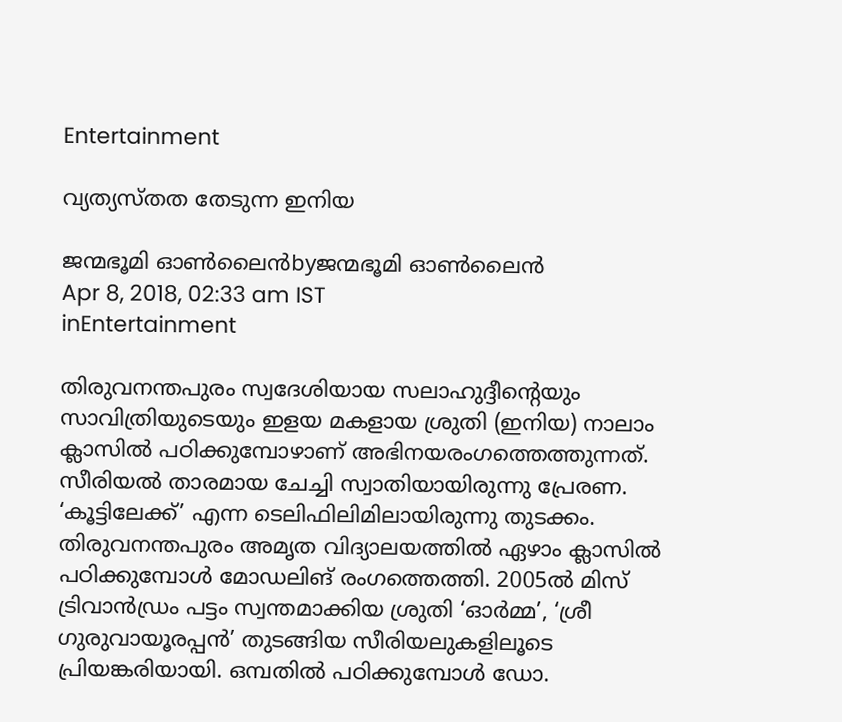Entertainment

വ്യത്യസ്തത തേടുന്ന ഇനിയ

ജന്മഭൂമി ഓണ്‍ലൈന്‍byജന്മഭൂമി ഓണ്‍ലൈന്‍
Apr 8, 2018, 02:33 am IST
inEntertainment

തിരുവനന്തപുരം സ്വദേശിയായ സലാഹുദ്ദീന്റെയും സാവിത്രിയുടെയും ഇളയ മകളായ ശ്രുതി (ഇനിയ) നാലാം ക്ലാസില്‍ പഠിക്കുമ്പോഴാണ് അഭിനയരംഗത്തെത്തുന്നത്.  സീരിയല്‍ താരമായ ചേച്ചി സ്വാതിയായിരുന്നു പ്രേരണ. ‘കൂട്ടിലേക്ക്’ എന്ന ടെലിഫിലിമിലായിരുന്നു തുടക്കം. തിരുവനന്തപുരം അമൃത വിദ്യാലയത്തില്‍ ഏഴാം ക്ലാസില്‍ പഠിക്കുമ്പോള്‍ മോഡലിങ് രംഗത്തെത്തി. 2005ല്‍ മിസ് ട്രിവാന്‍ഡ്രം പട്ടം സ്വന്തമാക്കിയ ശ്രുതി ‘ഓര്‍മ്മ’, ‘ശ്രീ ഗുരുവായൂരപ്പന്‍’ തുടങ്ങിയ സീരിയലുകളിലൂടെ പ്രിയങ്കരിയായി. ഒമ്പതില്‍ പഠിക്കുമ്പോള്‍ ഡോ.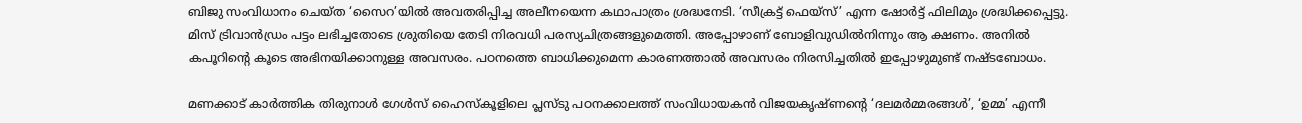ബിജു സംവിധാനം ചെയ്ത ‘സൈറ’യില്‍ അവതരിപ്പിച്ച അലീനയെന്ന കഥാപാത്രം ശ്രദ്ധനേടി. ‘സീക്രട്ട് ഫെയ്‌സ്’ എന്ന ഷോര്‍ട്ട് ഫിലിമും ശ്രദ്ധിക്കപ്പെട്ടു. മിസ് ട്രിവാന്‍ഡ്രം പട്ടം ലഭിച്ചതോടെ ശ്രുതിയെ തേടി നിരവധി പരസ്യചിത്രങ്ങളുമെത്തി. അപ്പോഴാണ് ബോളിവുഡില്‍നിന്നും ആ ക്ഷണം. അനില്‍ കപൂറിന്റെ കൂടെ അഭിനയിക്കാനുള്ള അവസരം. പഠനത്തെ ബാധിക്കുമെന്ന കാരണത്താല്‍ അവസരം നിരസിച്ചതില്‍ ഇപ്പോഴുമുണ്ട് നഷ്ടബോധം.

മണക്കാട് കാര്‍ത്തിക തിരുനാള്‍ ഗേള്‍സ് ഹൈസ്‌കൂളിലെ പ്ലസ്ടു പഠനക്കാലത്ത് സംവിധായകന്‍ വിജയകൃഷ്ണന്റെ ‘ദലമര്‍മ്മരങ്ങള്‍’, ‘ഉമ്മ’ എന്നീ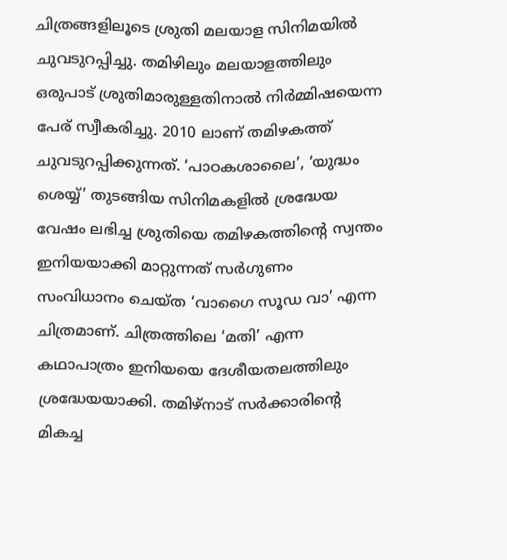ചിത്രങ്ങളിലൂടെ ശ്രുതി മലയാള സിനിമയില്‍ ചുവടുറപ്പിച്ചു. തമിഴിലും മലയാളത്തിലും ഒരുപാട് ശ്രുതിമാരുള്ളതിനാല്‍ നിര്‍മ്മിഷയെന്ന പേര് സ്വീകരിച്ചു. 2010 ലാണ് തമിഴകത്ത് ചുവടുറപ്പിക്കുന്നത്. ‘പാഠകശാലൈ’, ‘യുദ്ധം ശെയ്യ്’ തുടങ്ങിയ സിനിമകളില്‍ ശ്രദ്ധേയ വേഷം ലഭിച്ച ശ്രുതിയെ തമിഴകത്തിന്റെ സ്വന്തം ഇനിയയാക്കി മാറ്റുന്നത് സര്‍ഗുണം സംവിധാനം ചെയ്ത ‘വാഗൈ സൂഡ വാ’ എന്ന ചിത്രമാണ്. ചിത്രത്തിലെ ‘മതി’ എന്ന കഥാപാത്രം ഇനിയയെ ദേശീയതലത്തിലും ശ്രദ്ധേയയാക്കി. തമിഴ്‌നാട് സര്‍ക്കാരിന്റെ മികച്ച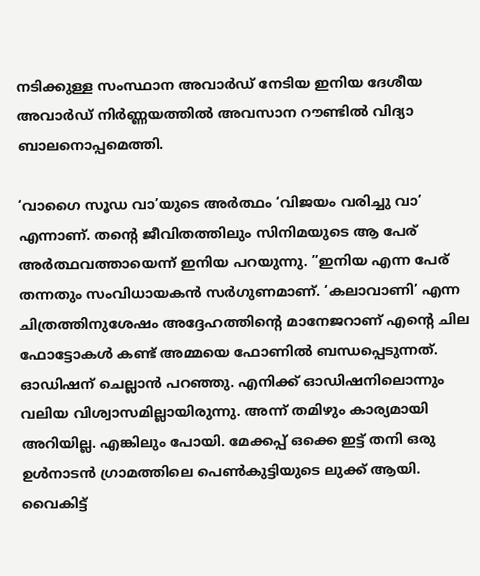നടിക്കുള്ള സംസ്ഥാന അവാര്‍ഡ് നേടിയ ഇനിയ ദേശീയ അവാര്‍ഡ് നിര്‍ണ്ണയത്തില്‍ അവസാന റൗണ്ടില്‍ വിദ്യാ ബാലനൊപ്പമെത്തി.

‘വാഗൈ സൂഡ വാ’യുടെ അര്‍ത്ഥം ‘വിജയം വരിച്ചു വാ’ എന്നാണ്. തന്റെ ജീവിതത്തിലും സിനിമയുടെ ആ പേര് അര്‍ത്ഥവത്തായെന്ന് ഇനിയ പറയുന്നു. ”ഇനിയ എന്ന പേര് തന്നതും സംവിധായകന്‍ സര്‍ഗുണമാണ്. ‘കലാവാണി’ എന്ന ചിത്രത്തിനുശേഷം അദ്ദേഹത്തിന്റെ മാനേജറാണ് എന്റെ ചില ഫോട്ടോകള്‍ കണ്ട് അമ്മയെ ഫോണില്‍ ബന്ധപ്പെടുന്നത്. ഓഡിഷന് ചെല്ലാന്‍ പറഞ്ഞു. എനിക്ക് ഓഡിഷനിലൊന്നും വലിയ വിശ്വാസമില്ലായിരുന്നു. അന്ന് തമിഴും കാര്യമായി അറിയില്ല. എങ്കിലും പോയി. മേക്കപ്പ് ഒക്കെ ഇട്ട് തനി ഒരു ഉള്‍നാടന്‍ ഗ്രാമത്തിലെ പെണ്‍കുട്ടിയുടെ ലുക്ക് ആയി. വൈകിട്ട്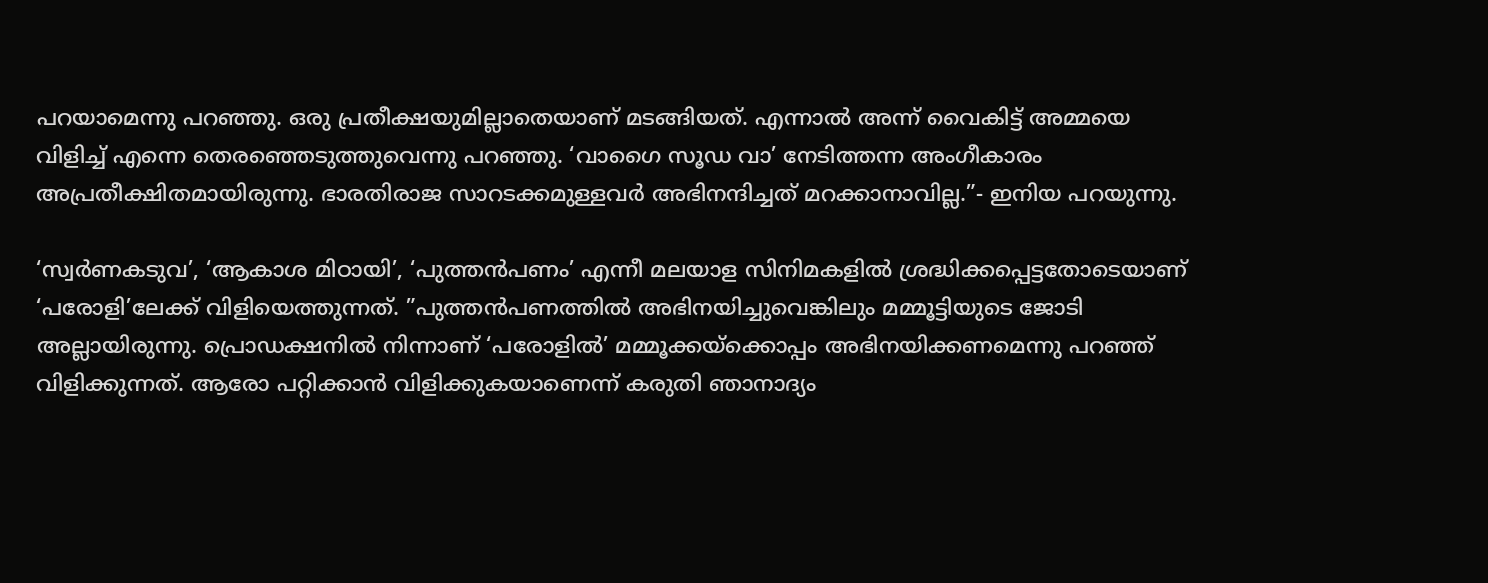പറയാമെന്നു പറഞ്ഞു. ഒരു പ്രതീക്ഷയുമില്ലാതെയാണ് മടങ്ങിയത്. എന്നാല്‍ അന്ന് വൈകിട്ട് അമ്മയെ വിളിച്ച് എന്നെ തെരഞ്ഞെടുത്തുവെന്നു പറഞ്ഞു. ‘വാഗൈ സൂഡ വാ’ നേടിത്തന്ന അംഗീകാരം അപ്രതീക്ഷിതമായിരുന്നു. ഭാരതിരാജ സാറടക്കമുള്ളവര്‍ അഭിനന്ദിച്ചത് മറക്കാനാവില്ല.”- ഇനിയ പറയുന്നു.

‘സ്വര്‍ണകടുവ’, ‘ആകാശ മിഠായി’, ‘പുത്തന്‍പണം’ എന്നീ മലയാള സിനിമകളില്‍ ശ്രദ്ധിക്കപ്പെട്ടതോടെയാണ് ‘പരോളി’ലേക്ക് വിളിയെത്തുന്നത്. ”പുത്തന്‍പണത്തില്‍ അഭിനയിച്ചുവെങ്കിലും മമ്മൂട്ടിയുടെ ജോടി അല്ലായിരുന്നു. പ്രൊഡക്ഷനില്‍ നിന്നാണ് ‘പരോളില്‍’ മമ്മൂക്കയ്‌ക്കൊപ്പം അഭിനയിക്കണമെന്നു പറഞ്ഞ് വിളിക്കുന്നത്. ആരോ പറ്റിക്കാന്‍ വിളിക്കുകയാണെന്ന് കരുതി ഞാനാദ്യം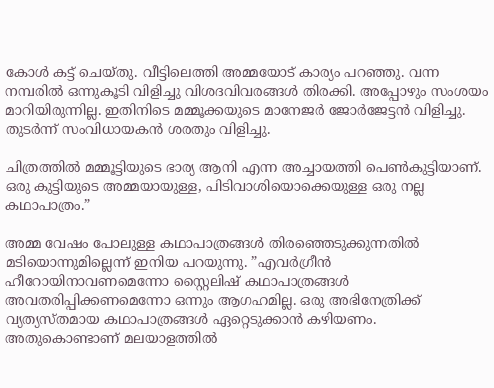കോള്‍ കട്ട് ചെയ്തു. വീട്ടിലെത്തി അമ്മയോട് കാര്യം പറഞ്ഞു. വന്ന നമ്പരില്‍ ഒന്നുകൂടി വിളിച്ചു വിശദവിവരങ്ങള്‍ തിരക്കി. അപ്പോഴും സംശയം മാറിയിരുന്നില്ല. ഇതിനിടെ മമ്മൂക്കയുടെ മാനേജര്‍ ജോര്‍ജേട്ടന്‍ വിളിച്ചു.  തുടര്‍ന്ന് സംവിധായകന്‍ ശരതും വിളിച്ചു.

ചിത്രത്തില്‍ മമ്മൂട്ടിയുടെ ഭാര്യ ആനി എന്ന അച്ചായത്തി പെണ്‍കുട്ടിയാണ്. ഒരു കുട്ടിയുടെ അമ്മയായുള്ള, പിടിവാശിയൊക്കെയുള്ള ഒരു നല്ല കഥാപാത്രം.”

അമ്മ വേഷം പോലുള്ള കഥാപാത്രങ്ങള്‍ തിരഞ്ഞെടുക്കുന്നതില്‍ മടിയൊന്നുമില്ലെന്ന് ഇനിയ പറയുന്നു. ”എവര്‍ഗ്രീന്‍ ഹീറോയിനാവണമെന്നോ സ്റ്റൈലിഷ് കഥാപാത്രങ്ങള്‍ അവതരിപ്പിക്കണമെന്നോ ഒന്നും ആഗഹമില്ല. ഒരു അഭിനേത്രിക്ക് വ്യത്യസ്തമായ കഥാപാത്രങ്ങള്‍ ഏറ്റെടുക്കാന്‍ കഴിയണം. അതുകൊണ്ടാണ് മലയാളത്തില്‍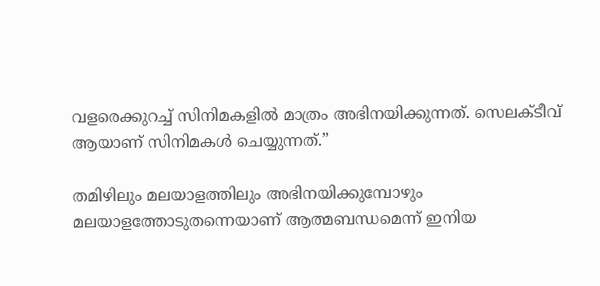വളരെക്കുറച്ച് സിനിമകളില്‍ മാത്രം അഭിനയിക്കുന്നത്. സെലക്ടീവ് ആയാണ് സിനിമകള്‍ ചെയ്യുന്നത്.”

തമിഴിലും മലയാളത്തിലും അഭിനയിക്കുമ്പോഴും മലയാളത്തോടുതന്നെയാണ് ആത്മബന്ധമെന്ന് ഇനിയ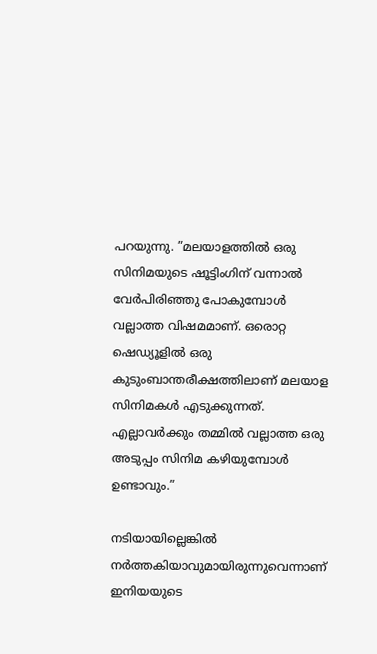പറയുന്നു. ”മലയാളത്തില്‍ ഒരു സിനിമയുടെ ഷൂട്ടിംഗിന് വന്നാല്‍ വേര്‍പിരിഞ്ഞു പോകുമ്പോള്‍ വല്ലാത്ത വിഷമമാണ്. ഒരൊറ്റ ഷെഡ്യൂളില്‍ ഒരു കുടുംബാന്തരീക്ഷത്തിലാണ് മലയാള സിനിമകള്‍ എടുക്കുന്നത്. എല്ലാവര്‍ക്കും തമ്മില്‍ വല്ലാത്ത ഒരു അടുപ്പം സിനിമ കഴിയുമ്പോള്‍ ഉണ്ടാവും.”

നടിയായില്ലെങ്കില്‍ നര്‍ത്തകിയാവുമായിരുന്നുവെന്നാണ് ഇനിയയുടെ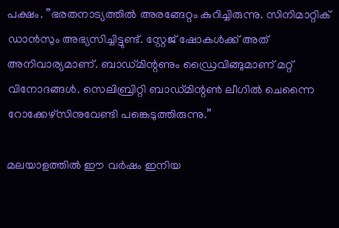പക്ഷം. ”ഭരതനാട്യത്തില്‍ അരങ്ങേറ്റം കുറിച്ചിരുന്നു. സിനിമാറ്റിക് ഡാന്‍സും അഭ്യസിച്ചിട്ടുണ്ട്. സ്റ്റേജ് ഷോകള്‍ക്ക് അത് അനിവാര്യമാണ്. ബാഡ്മിന്റണും ഡ്രൈവിങ്ങുമാണ് മറ്റ് വിനോദങ്ങള്‍. സെലിബ്രിറ്റി ബാഡ്മിന്റണ്‍ ലീഗില്‍ ചെന്നൈ റോക്കേഴ്‌സിനുവേണ്ടി പങ്കെടുത്തിരുന്നു.”

മലയാളത്തില്‍ ഈ വര്‍ഷം ഇനിയ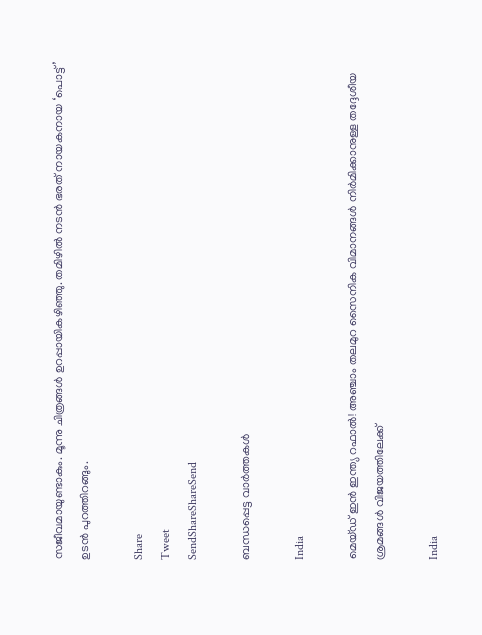സജീവമായുണ്ടാകും. മൂന്നു ചിത്രങ്ങള്‍ ഉറപ്പായികഴിഞ്ഞു. തമിഴില്‍ നടന്‍ ഭരത് നായകനായ ‘പൊട്ട്’ ഉടന്‍ പുറത്തിറങ്ങും.

Share
Tweet
SendShareShareSend

ബന്ധപ്പെട്ട വാര്‍ത്തകള്‍

India

മെയ്ഡ് ഇന്‍ ഇന്ത്യ റഫാല്‍! അഞ്ചാം തലമുറ സൈനിക വിമാനങ്ങള്‍ നിര്‍മിക്കാനുള്ള തദ്ദേശീയ ശ്രമങ്ങള്‍ വിജയത്തിലേക്ക്

India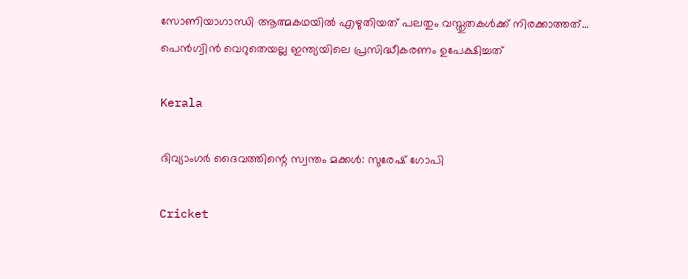സോണിയാഗാന്ധി ആത്മകഥയില്‍ എഴുതിയത് പലതും വസ്തുതകള്‍ക്ക് നിരക്കാത്തത്… പെന്‍ഗ്വിന്‍ വെറുതെയല്ല ഇന്ത്യയിലെ പ്രസിദ്ധീകരണം ഉപേക്ഷിച്ചത്

Kerala

ദിവ്യാംഗര്‍ ദൈവത്തിന്റെ സ്വന്തം മക്കള്‍: സുരേഷ് ഗോപി

Cricket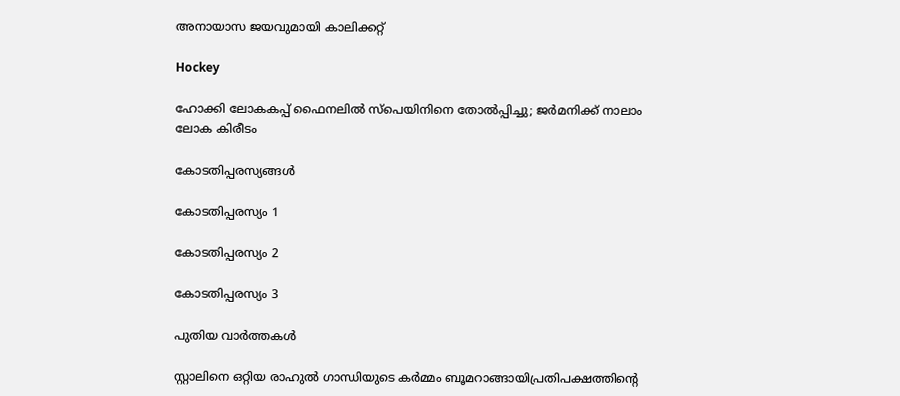അനായാസ ജയവുമായി കാലിക്കറ്റ്

Hockey

ഹോക്കി ലോകകപ്പ് ഫൈനലില്‍ സ്‌പെയിനിനെ തോല്‍പ്പിച്ചു; ജര്‍മനിക്ക് നാലാം ലോക കിരീടം

കോടതിപ്പരസ്യങ്ങള്‍

കോടതിപ്പരസ്യം 1

കോടതിപ്പരസ്യം 2

കോടതിപ്പരസ്യം 3

പുതിയ വാര്‍ത്തകള്‍

സ്റ്റാലിനെ ഒറ്റിയ രാഹുല്‍ ഗാന്ധിയുടെ കര്‍മ്മം ബൂമറാങ്ങായിപ്രതിപക്ഷത്തിന്റെ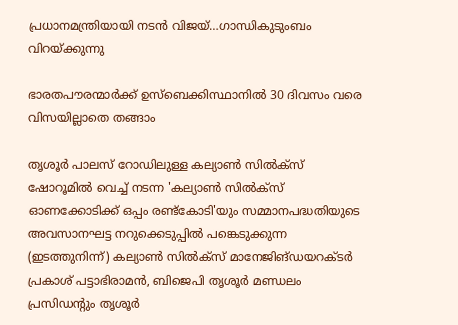പ്രധാനമന്ത്രിയായി നടന്‍ വിജയ്…ഗാന്ധികുടുംബം വിറയ്‌ക്കുന്നു

ഭാരതപൗരന്മാര്‍ക്ക് ഉസ്ബെക്കിസ്ഥാനില്‍ 30 ദിവസം വരെ വിസയില്ലാതെ തങ്ങാം

തൃശൂര്‍ പാലസ് റോഡിലുള്ള കല്യാണ്‍ സില്‍ക്‌സ് ഷോറൂമില്‍ വെച്ച് നടന്ന 'കല്യാണ്‍ സില്‍ക്‌സ് ഓണക്കോടിക്ക് ഒപ്പം രണ്ട്‌കോടി'യും സമ്മാനപദ്ധതിയുടെ അവസാനഘട്ട നറുക്കെടുപ്പില്‍ പങ്കെടുക്കുന്ന (ഇടത്തുനിന്ന്) കല്യാണ്‍ സില്‍ക്‌സ് മാനേജിങ്ഡയറക്ടര്‍ പ്രകാശ് പട്ടാഭിരാമന്‍, ബിജെപി തൃശൂര്‍ മണ്ഡലം പ്രസിഡന്റും തൃശൂര്‍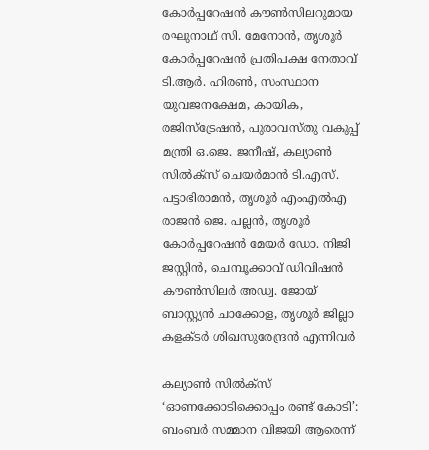കോര്‍പ്പറേഷന്‍ കൗണ്‍സിലറുമായ രഘുനാഥ് സി. മേനോന്‍, തൃശൂര്‍ കോര്‍പ്പറേഷന്‍ പ്രതിപക്ഷ നേതാവ് ടി.ആര്‍. ഹിരണ്‍, സംസ്ഥാന യുവജനക്ഷേമ, കായിക, രജിസ്‌ട്രേഷന്‍, പുരാവസ്തു വകുപ്പ് മന്ത്രി ഒ.ജെ. ജനീഷ്, കല്യാണ്‍ സില്‍ക്‌സ് ചെയര്‍മാന്‍ ടി.എസ്. പട്ടാഭിരാമന്‍, തൃശൂര്‍ എംഎല്‍എ രാജന്‍ ജെ. പല്ലന്‍, തൃശൂര്‍ കോര്‍പ്പറേഷന്‍ മേയര്‍ ഡോ. നിജി ജസ്റ്റിന്‍, ചെമ്പൂക്കാവ് ഡിവിഷന്‍ കൗണ്‍സിലര്‍ അഡ്വ. ജോയ് ബാസ്റ്റ്യന്‍ ചാക്കോള, തൃശൂര്‍ ജില്ലാ കളക്ടര്‍ ശിഖസുരേന്ദ്രന്‍ എന്നിവര്‍

കല്യാണ്‍ സില്‍ക്‌സ് ‘ഓണക്കോടിക്കൊപ്പം രണ്ട് കോടി’: ബംബര്‍ സമ്മാന വിജയി ആരെന്ന്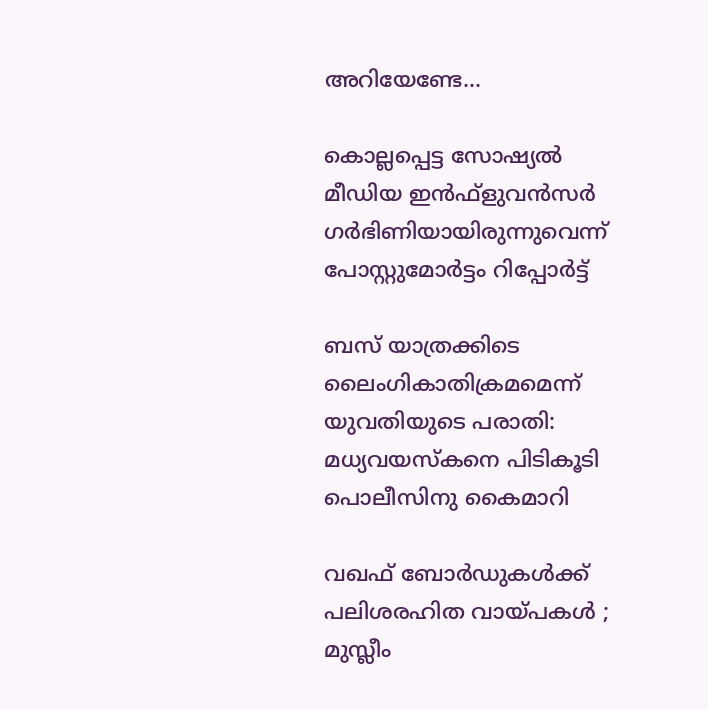അറിയേണ്ടേ…

കൊല്ലപ്പെട്ട സോഷ്യല്‍ മീഡിയ ഇന്‍ഫ്‌ളുവന്‍സര്‍ ഗര്‍ഭിണിയായിരുന്നുവെന്ന് പോസ്റ്റുമോര്‍ട്ടം റിപ്പോര്‍ട്ട്

ബസ് യാത്രക്കിടെ ലൈംഗികാതിക്രമമെന്ന് യുവതിയുടെ പരാതി: മധ്യവയസ്‌കനെ പിടികൂടി പൊലീസിനു കൈമാറി

വഖഫ് ബോർഡുകൾക്ക് പലിശരഹിത വായ്‌പകൾ ; മുസ്ലീം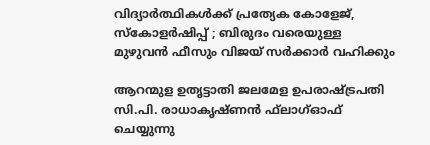വിദ്യാർത്ഥികൾക്ക് പ്രത്യേക കോളേജ്, സ്കോളർഷിപ്പ് ; ബിരുദം വരെയുള്ള മുഴുവൻ ഫീസും വിജയ് സർക്കാർ വഹിക്കും

ആറന്മുള ഉതൃട്ടാതി ജലമേള ഉപരാഷ്ട്രപതി സി.പി. രാധാകൃഷ്ണന്‍ ഫ്‌ലാഗ്ഓഫ് ചെയ്യുന്നു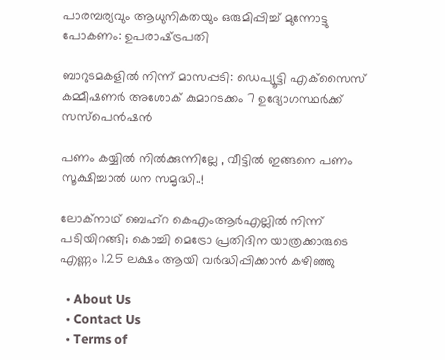പാരമ്പര്യവും ആധുനികതയും ഒരുമിപ്പിച്ച് മുന്നോട്ടു പോകണം: ഉപരാഷ്‌ട്രപതി

ബാറുടമകളില്‍ നിന്ന് മാസപ്പടി: ഡെപ്യൂട്ടി എക്‌സൈസ് കമ്മീഷണര്‍ അശോക് കുമാറടക്കം 7 ഉദ്യോഗസ്ഥര്‍ക്ക് സസ്‌പെന്‍ഷന്‍

പണം കയ്യിൽ നിൽക്കുന്നില്ലേ , വീട്ടിൽ ഇങ്ങനെ പണം സൂക്ഷിച്ചാൽ ധന സമൃദ്ധി..!

ലോക്‌നാഥ് ബെഹ്‌റ കെഎംആര്‍എല്ലില്‍ നിന്ന് പടിയിറങ്ങി; കൊച്ചി മെട്രോ പ്രതിദിന യാത്രക്കാരുടെ എണ്ണം 1.25 ലക്ഷം ആയി വര്‍ദ്ധിപ്പിക്കാന്‍ കഴിഞ്ഞു

  • About Us
  • Contact Us
  • Terms of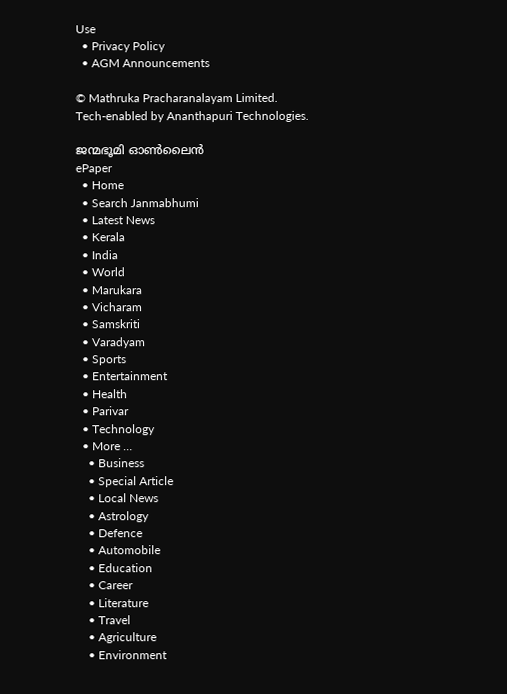Use
  • Privacy Policy
  • AGM Announcements

© Mathruka Pracharanalayam Limited.
Tech-enabled by Ananthapuri Technologies.

ജന്മഭൂമി ഓണ്‍ലൈന്‍
ePaper
  • Home
  • Search Janmabhumi
  • Latest News
  • Kerala
  • India
  • World
  • Marukara
  • Vicharam
  • Samskriti
  • Varadyam
  • Sports
  • Entertainment
  • Health
  • Parivar
  • Technology
  • More …
    • Business
    • Special Article
    • Local News
    • Astrology
    • Defence
    • Automobile
    • Education
    • Career
    • Literature
    • Travel
    • Agriculture
    • Environment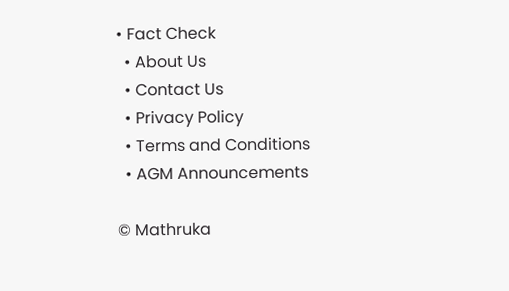• Fact Check
  • About Us
  • Contact Us
  • Privacy Policy
  • Terms and Conditions
  • AGM Announcements

© Mathruka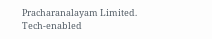Pracharanalayam Limited.
Tech-enabled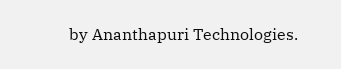by Ananthapuri Technologies.